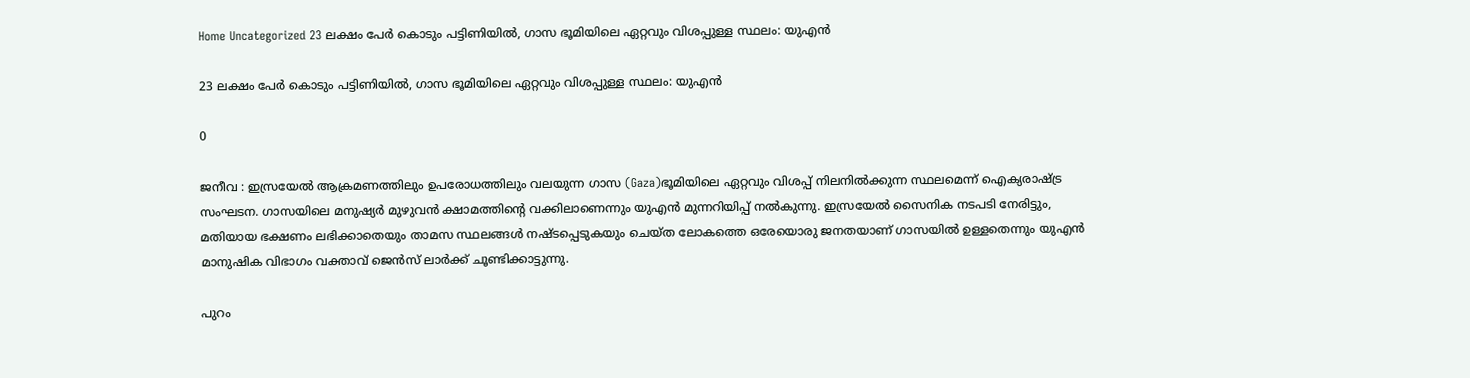Home Uncategorized 23 ലക്ഷം പേര്‍ കൊടും പട്ടിണിയില്‍, ഗാസ ഭൂമിയിലെ ഏറ്റവും വിശപ്പുള്ള സ്ഥലം: യുഎന്‍

23 ലക്ഷം പേര്‍ കൊടും പട്ടിണിയില്‍, ഗാസ ഭൂമിയിലെ ഏറ്റവും വിശപ്പുള്ള സ്ഥലം: യുഎന്‍

0

ജനീവ : ഇസ്രയേല്‍ ആക്രമണത്തിലും ഉപരോധത്തിലും വലയുന്ന ഗാസ (Gaza)ഭൂമിയിലെ ഏറ്റവും വിശപ്പ് നിലനില്‍ക്കുന്ന സ്ഥലമെന്ന് ഐക്യരാഷ്ട്ര സംഘടന. ഗാസയിലെ മനുഷ്യര്‍ മുഴുവന്‍ ക്ഷാമത്തിന്റെ വക്കിലാണെന്നും യുഎന്‍ മുന്നറിയിപ്പ് നല്‍കുന്നു. ഇസ്രയേല്‍ സൈനിക നടപടി നേരിട്ടും, മതിയായ ഭക്ഷണം ലഭിക്കാതെയും താമസ സ്ഥലങ്ങള്‍ നഷ്ടപ്പെടുകയും ചെയ്ത ലോകത്തെ ഒരേയൊരു ജനതയാണ് ഗാസയില്‍ ഉള്ളതെന്നും യുഎന്‍ മാനുഷിക വിഭാഗം വക്താവ് ജെന്‍സ് ലാര്‍ക്ക് ചൂണ്ടിക്കാട്ടുന്നു.

പുറം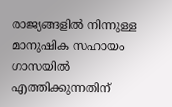രാജ്യങ്ങളില്‍ നിന്നുള്ള മാനുഷിക സഹായം ഗാസയില്‍ എത്തിക്കുന്നതിന്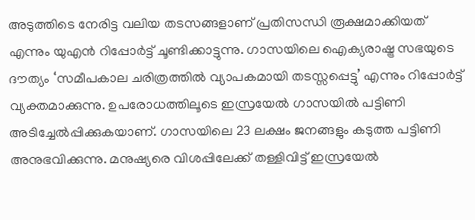അടുത്തിടെ നേരിട്ട വലിയ തടസങ്ങളാണ് പ്രതിസന്ധി രൂക്ഷമാക്കിയത് എന്നും യുഎന്‍ റിപ്പോര്‍ട്ട് ചൂണ്ടിക്കാട്ടുന്നു. ഗാസയിലെ ഐക്യരാഷ്ട്ര സഭയുടെ ദൗത്യം ‘സമീപകാല ചരിത്രത്തില്‍ വ്യാപകമായി തടസ്സപ്പെട്ടു’ എന്നും റിപ്പോർട്ട് വ്യക്തമാക്കുന്നു. ഉപരോധത്തിലൂടെ ഇസ്രയേല്‍ ഗാസയില്‍ പട്ടിണി അടിച്ചേല്‍പ്പിക്കുകയാണ്. ഗാസയിലെ 23 ലക്ഷം ജനങ്ങളും കടുത്ത പട്ടിണി അനുഭവിക്കുന്നു. മനുഷ്യരെ വിശപ്പിലേക്ക് തള്ളിവിട്ട് ഇസ്രയേല്‍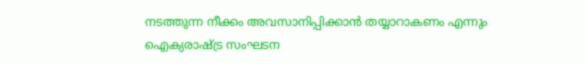നടത്തുന്ന നീക്കം അവസാനിപ്പിക്കാന്‍ തയ്യാറാകണം എന്നും ഐക്യരാഷ്ട്ര സംഘടന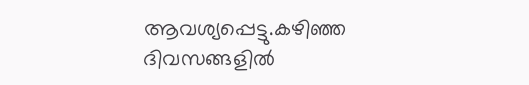ആവശ്യപ്പെട്ടു.കഴിഞ്ഞ ദിവസങ്ങളില്‍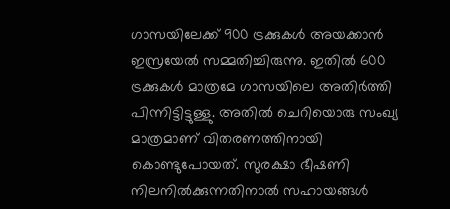ഗാസയിലേക്ക് 900 ട്രക്കുകള്‍ അയക്കാന്‍ ഇസ്രയേല്‍ സമ്മതിച്ചിരുന്നു. ഇതില്‍ 600 ട്രക്കുകള്‍ മാത്രമേ ഗാസയിലെ അതിര്‍ത്തി പിന്നിട്ടിട്ടുള്ളു. അതില്‍ ചെറിയൊരു സംഖ്യ മാത്രമാണ് വിതരണത്തിനായി കൊണ്ടുപോയത്. സുരക്ഷാ ഭീഷണി നിലനില്‍ക്കുന്നതിനാല്‍ സഹായങ്ങള്‍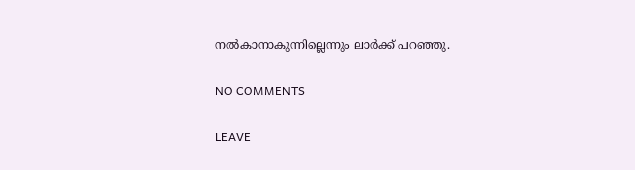നല്‍കാനാകുന്നില്ലെന്നും ലാര്‍ക്ക് പറഞ്ഞു.

NO COMMENTS

LEAVE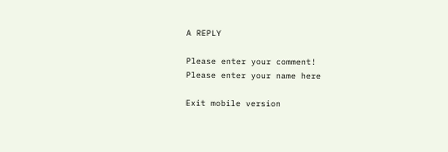A REPLY

Please enter your comment!
Please enter your name here

Exit mobile version